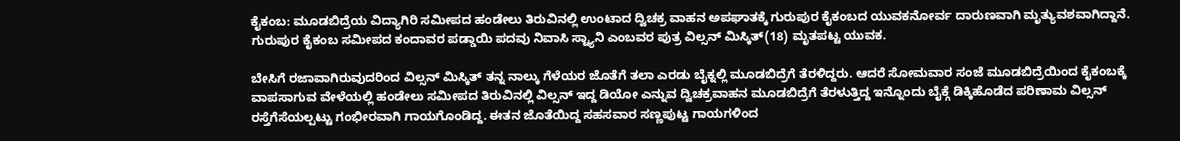ಕೈಕಂಬ: ಮೂಡಬಿದ್ರೆಯ ವಿದ್ಯಾಗಿರಿ ಸಮೀಪದ ಹಂಡೇಲು ತಿರುವಿನಲ್ಲಿ ಉಂಟಾದ ದ್ವಿಚಕ್ರ ವಾಹನ ಅಪಘಾತಕ್ಕೆ ಗುರುಪುರ ಕೈಕಂಬದ ಯುವಕನೋರ್ವ ದಾರುಣವಾಗಿ ಮೃತ್ಯುವಶವಾಗಿದ್ದಾನೆ.
ಗುರುಪುರ ಕೈಕಂಬ ಸಮೀಪದ ಕಂದಾವರ ಪಡ್ಡಾಯಿ ಪದವು ನಿವಾಸಿ ಸ್ಟ್ಯಾನಿ ಎಂಬವರ ಪುತ್ರ ವಿಲ್ಸನ್ ಮಿಸ್ಕಿತ್(18) ಮೃತಪಟ್ಟ ಯುವಕ.

ಬೇಸಿಗೆ ರಜಾವಾಗಿರುವುದರಿಂದ ವಿಲ್ಸನ್ ಮಿಸ್ಕಿತ್ ತನ್ನ ನಾಲ್ಕು ಗೆಳೆಯರ ಜೊತೆಗೆ ತಲಾ ಎರಡು ಬೈಕ್ನಲ್ಲಿ ಮೂಡಬಿದ್ರೆಗೆ ತೆರಳಿದ್ದರು. ಆದರೆ ಸೋಮವಾರ ಸಂಜೆ ಮೂಡಬಿದ್ರೆಯಿಂದ ಕೈಕಂಬಕ್ಕೆ ವಾಪಸಾಗುವ ವೇಳೆಯಲ್ಲಿ ಹಂಡೇಲು ಸಮೀಪದ ತಿರುವಿನಲ್ಲಿ ವಿಲ್ಸನ್ ಇದ್ದ ಡಿಯೋ ಎನ್ನುವ ದ್ವಿಚಕ್ರವಾಹನ ಮೂಡಬಿದ್ರೆಗೆ ತೆರಳುತ್ತಿದ್ದ ಇನ್ನೊಂದು ಬೈಕ್ಗೆ ಡಿಕ್ಕಿಹೊಡೆದ ಪರಿಣಾಮ ವಿಲ್ಸನ್ ರಸ್ತೆಗೆಸೆಯಲ್ಪಟ್ಟು ಗಂಭೀರವಾಗಿ ಗಾಯಗೊಂಡಿದ್ದ. ಈತನ ಜೊತೆಯಿದ್ದ ಸಹಸವಾರ ಸಣ್ಣಪುಟ್ಟ ಗಾಯಗಳಿಂದ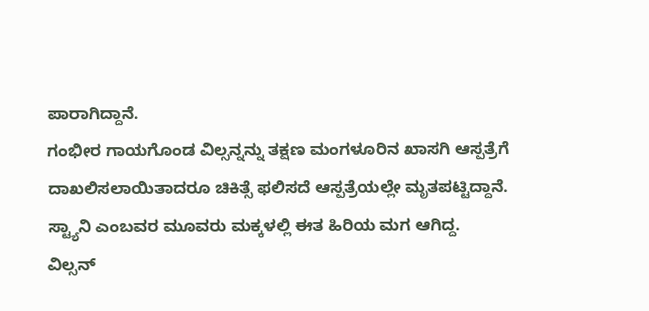ಪಾರಾಗಿದ್ದಾನೆ.
ಗಂಭೀರ ಗಾಯಗೊಂಡ ವಿಲ್ಸನ್ನನ್ನು ತಕ್ಷಣ ಮಂಗಳೂರಿನ ಖಾಸಗಿ ಆಸ್ಪತ್ರೆಗೆ ದಾಖಲಿಸಲಾಯಿತಾದರೂ ಚಿಕಿತ್ಸೆ ಫಲಿಸದೆ ಆಸ್ಪತ್ರೆಯಲ್ಲೇ ಮೃತಪಟ್ಟಿದ್ದಾನೆ. ಸ್ಟ್ಯಾನಿ ಎಂಬವರ ಮೂವರು ಮಕ್ಕಳಲ್ಲಿ ಈತ ಹಿರಿಯ ಮಗ ಆಗಿದ್ದ.
ವಿಲ್ಸನ್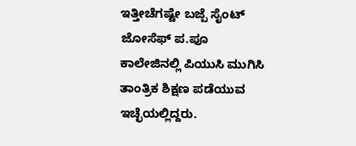ಇತ್ತೀಚೆಗಷ್ಟೇ ಬಜ್ಪೆ ಸೈಂಟ್ ಜೋಸೆಫ್ ಪ.ಪೂ ಕಾಲೇಜಿನಲ್ಲಿ ಪಿಯುಸಿ ಮುಗಿಸಿ ತಾಂತ್ರಿಕ ಶಿಕ್ಷಣ ಪಡೆಯುವ ಇಚ್ಛೆಯಲ್ಲಿದ್ದರು.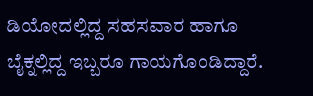ಡಿಯೋದಲ್ಲಿದ್ದ ಸಹಸವಾರ ಹಾಗೂ ಬೈಕ್ನಲ್ಲಿದ್ದ ಇಬ್ಬರೂ ಗಾಯಗೊಂಡಿದ್ದಾರೆ.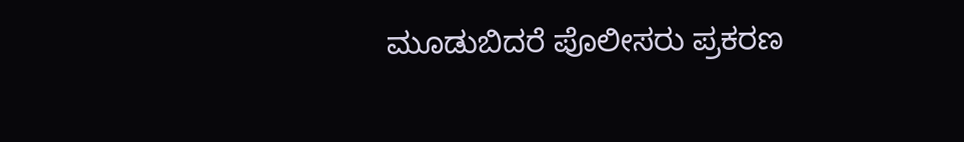ಮೂಡುಬಿದರೆ ಪೊಲೀಸರು ಪ್ರಕರಣ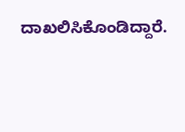ದಾಖಲಿಸಿಕೊಂಡಿದ್ದಾರೆ.